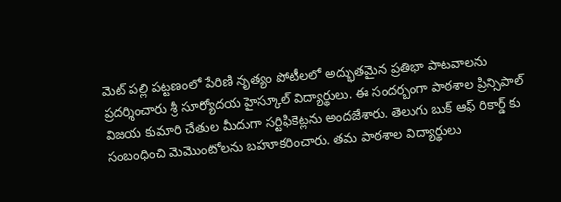మెట్ పల్లి పట్టణంలో పేరిణి నృత్యం పోటీలలో అద్భుతమైన ప్రతిభా పాటవాలను ప్రదర్శించారు శ్రీ సూర్యోదయ హైస్కూల్ విద్యార్థులు. ఈ సందర్బంగా పాఠశాల ప్రిన్సిపాల్ విజయ కుమారి చేతుల మీదుగా సర్టిఫికెట్లను అందజేశారు. తెలుగు బుక్ ఆఫ్ రికార్డ్ కు సంబంధించి మెమొంటోలను బహూకరించారు. తమ పాఠశాల విద్యార్థులు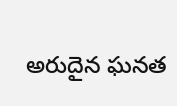అరుదైన ఘనత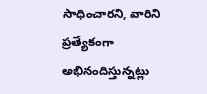సాధించారని, వారిని ప్రత్యేకంగా అభినందిస్తున్నట్లు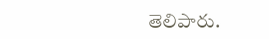తెలిపారు.